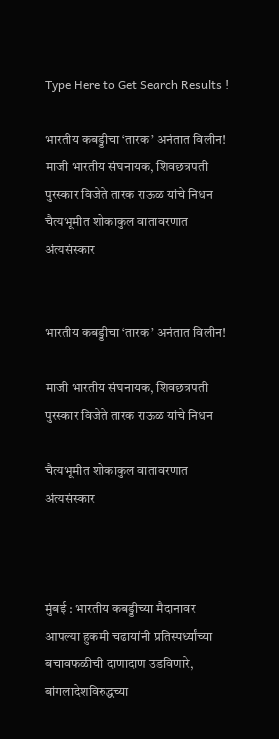Type Here to Get Search Results !

भारतीय कबड्डीचा ‘तारक’ अनंतात विलीन! माजी भारतीय संघनायक, शिवछत्रपती पुरस्कार विजेते तारक राऊळ यांचे निधन चैत्यभूमीत शोकाकुल वातावरणात अंत्यसंस्कार


भारतीय कबड्डीचा ‘तारक’ अनंतात विलीन!

माजी भारतीय संघनायक, शिवछत्रपती पुरस्कार विजेते तारक राऊळ यांचे निधन

चैत्यभूमीत शोकाकुल वातावरणात अंत्यसंस्कार



मुंबई : भारतीय कबड्डीच्या मैदानावर आपल्या हुकमी चढायांनी प्रतिस्पर्ध्यांच्या बचावफळीची दाणादाण उडविणारे, बांगलादेशविरुद्धच्या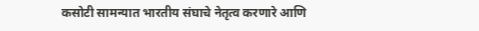कसोटी सामन्यात भारतीय संघाचे नेतृत्व करणारे आणि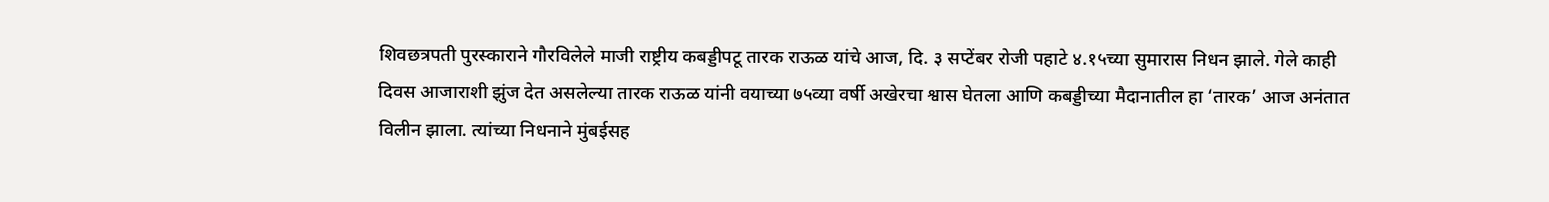शिवछत्रपती पुरस्काराने गौरविलेले माजी राष्ट्रीय कबड्डीपटू तारक राऊळ यांचे आज, दि. ३ सप्टेंबर रोजी पहाटे ४.१५च्या सुमारास निधन झाले. गेले काही दिवस आजाराशी झुंज देत असलेल्या तारक राऊळ यांनी वयाच्या ७५व्या वर्षी अखेरचा श्वास घेतला आणि कबड्डीच्या मैदानातील हा ‘तारक’ आज अनंतात विलीन झाला. त्यांच्या निधनाने मुंबईसह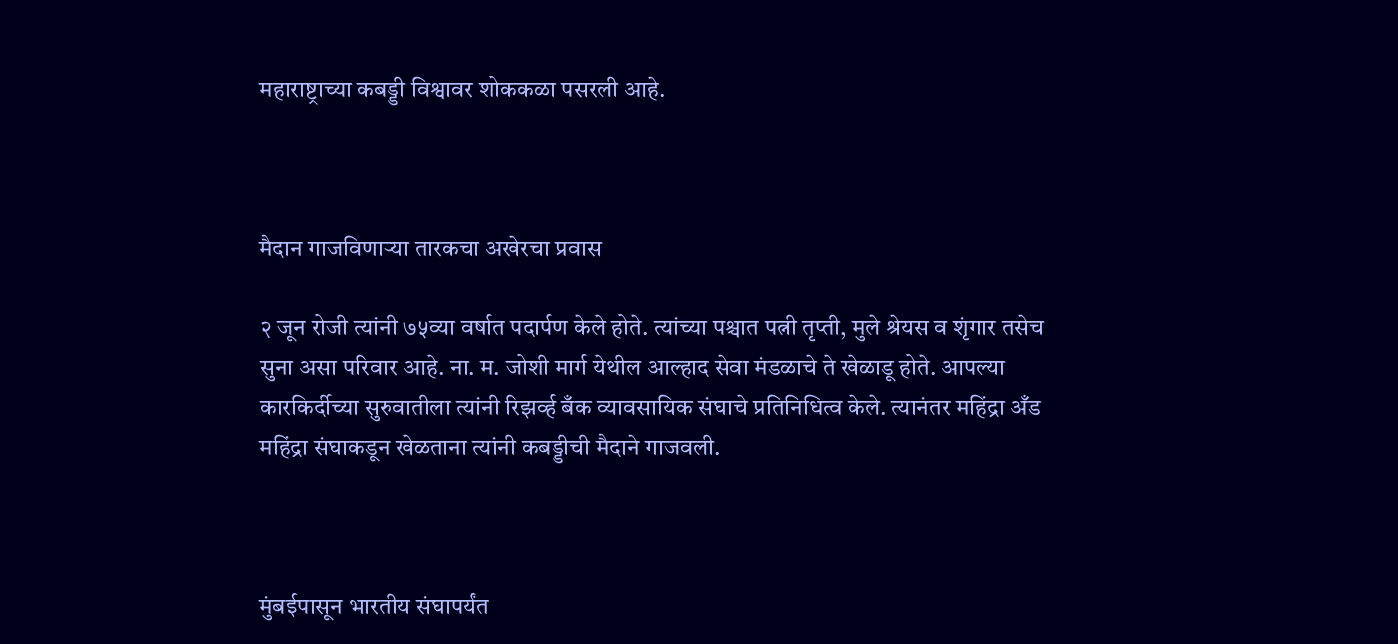महाराष्ट्राच्या कबड्डी विश्वावर शोककळा पसरली आहे.



मैदान गाजविणाऱ्या तारकचा अखेरचा प्रवास

२ जून रोजी त्यांनी ७५व्या वर्षात पदार्पण केले होते. त्यांच्या पश्चात पत्नी तृप्ती, मुले श्रेयस व शृंगार तसेच सुना असा परिवार आहे. ना. म. जोशी मार्ग येथील आल्हाद सेवा मंडळाचे ते खेळाडू होते. आपल्या कारकिर्दीच्या सुरुवातीला त्यांनी रिझर्व्ह बँक व्यावसायिक संघाचे प्रतिनिधित्व केले. त्यानंतर महिंद्रा अँड महिंद्रा संघाकडून खेळताना त्यांनी कबड्डीची मैदाने गाजवली.



मुंबईपासून भारतीय संघापर्यंत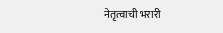नेतृत्वाची भरारी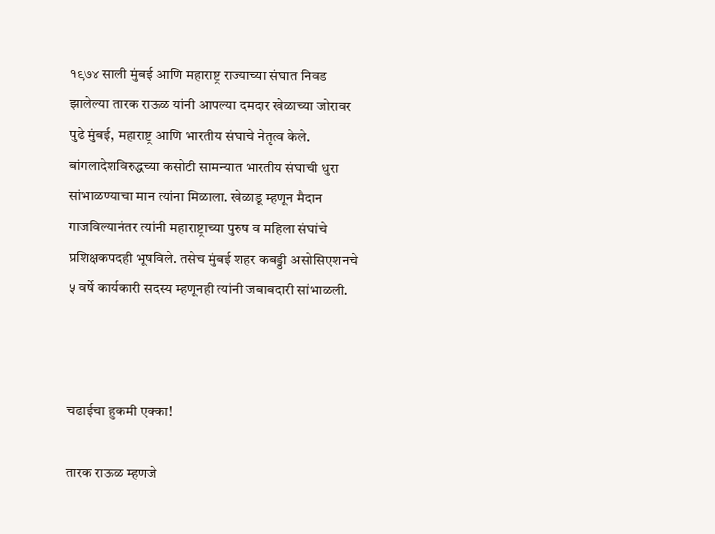१९७४ साली मुंबई आणि महाराष्ट्र राज्याच्या संघात निवड झालेल्या तारक राऊळ यांनी आपल्या दमदार खेळाच्या जोरावर पुढे मुंबई, महाराष्ट्र आणि भारतीय संघाचे नेतृत्व केले. बांगलादेशविरुद्धच्या कसोटी सामन्यात भारतीय संघाची धुरा सांभाळण्याचा मान त्यांना मिळाला. खेळाडू म्हणून मैदान गाजविल्यानंतर त्यांनी महाराष्ट्राच्या पुरुष व महिला संघांचे प्रशिक्षकपदही भूषविले. तसेच मुंबई शहर कबड्डी असोसिएशनचे ५ वर्षे कार्यकारी सदस्य म्हणूनही त्यांनी जबाबदारी सांभाळली.



चढाईचा हुकमी एक्का!

तारक राऊळ म्हणजे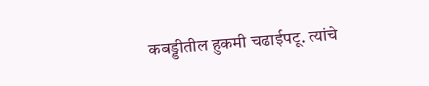कबड्डीतील हुकमी चढाईपटू. त्यांचे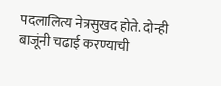पदलालित्य नेत्रसुखद होते. दोन्ही बाजूंनी चढाई करण्याची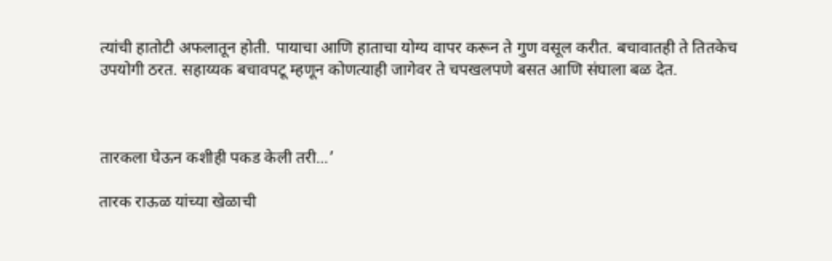त्यांची हातोटी अफलातून होती. पायाचा आणि हाताचा योग्य वापर करून ते गुण वसूल करीत. बचावातही ते तितकेच उपयोगी ठरत. सहाय्यक बचावपटू म्हणून कोणत्याही जागेवर ते चपखलपणे बसत आणि संघाला बळ देत.



तारकला घेऊन कशीही पकड केली तरी...’

तारक राऊळ यांच्या खेळाची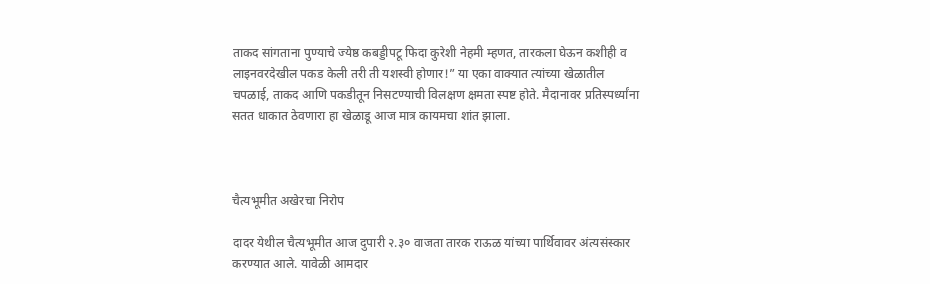ताकद सांगताना पुण्याचे ज्येष्ठ कबड्डीपटू फिदा कुरेशी नेहमी म्हणत, तारकला घेऊन कशीही व लाइनवरदेखील पकड केली तरी ती यशस्वी होणार!” या एका वाक्यात त्यांच्या खेळातील चपळाई, ताकद आणि पकडीतून निसटण्याची विलक्षण क्षमता स्पष्ट होते. मैदानावर प्रतिस्पर्ध्यांना सतत धाकात ठेवणारा हा खेळाडू आज मात्र कायमचा शांत झाला.



चैत्यभूमीत अखेरचा निरोप

दादर येथील चैत्यभूमीत आज दुपारी २.३० वाजता तारक राऊळ यांच्या पार्थिवावर अंत्यसंस्कार करण्यात आले. यावेळी आमदार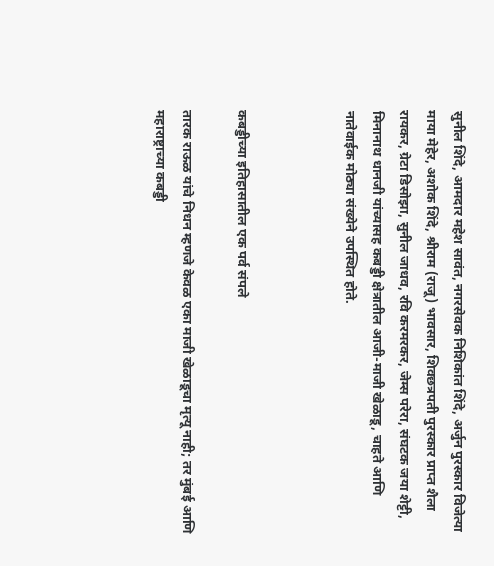सुनील शिंदे, आमदार महेश सावंत, नगरसेवक निशिकांत शिंदे, अर्जुन पुरस्कार विजेत्या माया मेहेर, अशोक शिंदे, श्रीराम (राजू) भावसार, शिवछत्रपती पुरस्कार प्राप्त शैला रायकर, ग्रेटा डिसोझा, सुनील जाधव, रवि करमरकर, जेम्स परेरा, संघटक जया शेट्टी, मिनानाथ धानजी यांच्यासह कबड्डी क्षेत्रातील आजी-माजी खेळाडू, चाहते आणि नातेवाईक मोठ्या संख्येने उपस्थित होते.



कबड्डीच्या इतिहासातील एक पर्व संपले

तारक राऊळ यांचे निधन म्हणजे केवळ एका माजी खेळाडूचा मृत्यू नाही; तर मुंबई आणि महाराष्ट्राच्या कबड्डी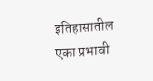इतिहासातील एका प्रभावी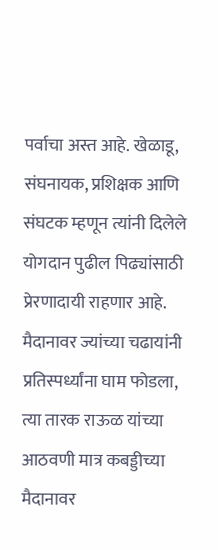पर्वाचा अस्त आहे. खेळाडू, संघनायक, प्रशिक्षक आणि संघटक म्हणून त्यांनी दिलेले योगदान पुढील पिढ्यांसाठी प्रेरणादायी राहणार आहे. मैदानावर ज्यांच्या चढायांनी प्रतिस्पर्ध्यांना घाम फोडला, त्या तारक राऊळ यांच्या आठवणी मात्र कबड्डीच्या मैदानावर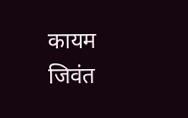कायम जिवंत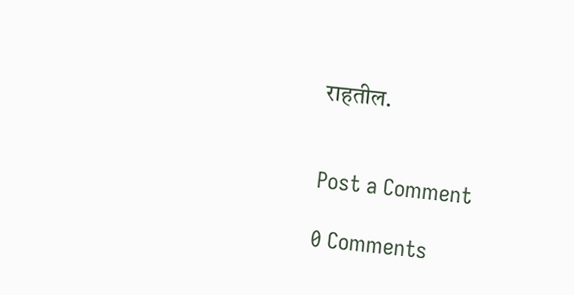राहतील.


Post a Comment

0 Comments